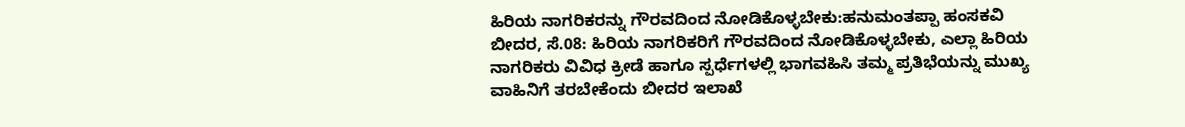ಹಿರಿಯ ನಾಗರಿಕರನ್ನು ಗೌರವದಿಂದ ನೋಡಿಕೊಳ್ಳಬೇಕು:ಹನುಮಂತಪ್ಪಾ ಹಂಸಕವಿ
ಬೀದರ, ಸೆ.08: ಹಿರಿಯ ನಾಗರಿಕರಿಗೆ ಗೌರವದಿಂದ ನೋಡಿಕೊಳ್ಳಬೇಕು, ಎಲ್ಲಾ ಹಿರಿಯ ನಾಗರಿಕರು ವಿವಿಧ ಕ್ರೀಡೆ ಹಾಗೂ ಸ್ಪರ್ಧೆಗಳಲ್ಲಿ ಭಾಗವಹಿಸಿ ತಮ್ಮ ಪ್ರತಿಭೆಯನ್ನು ಮುಖ್ಯ ವಾಹಿನಿಗೆ ತರಬೇಕೆಂದು ಬೀದರ ಇಲಾಖೆ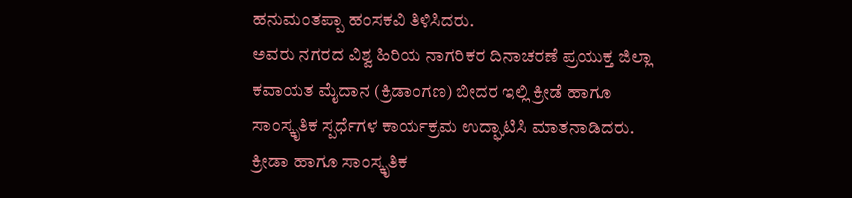ಹನುಮಂತಪ್ಪಾ ಹಂಸಕವಿ ತಿಳಿಸಿದರು.
ಅವರು ನಗರದ ವಿಶ್ವ ಹಿರಿಯ ನಾಗರಿಕರ ದಿನಾಚರಣೆ ಪ್ರಯುಕ್ತ ಜಿಲ್ಲಾ ಕವಾಯತ ಮೈದಾನ (ಕ್ರಿಡಾಂಗಣ) ಬೀದರ ಇಲ್ಲಿ ಕ್ರೀಡೆ ಹಾಗೂ ಸಾಂಸ್ಕೃತಿಕ ಸ್ಪರ್ಧೆಗಳ ಕಾರ್ಯಕ್ರಮ ಉದ್ಘಾಟಿಸಿ ಮಾತನಾಡಿದರು.
ಕ್ರೀಡಾ ಹಾಗೂ ಸಾಂಸ್ಕೃತಿಕ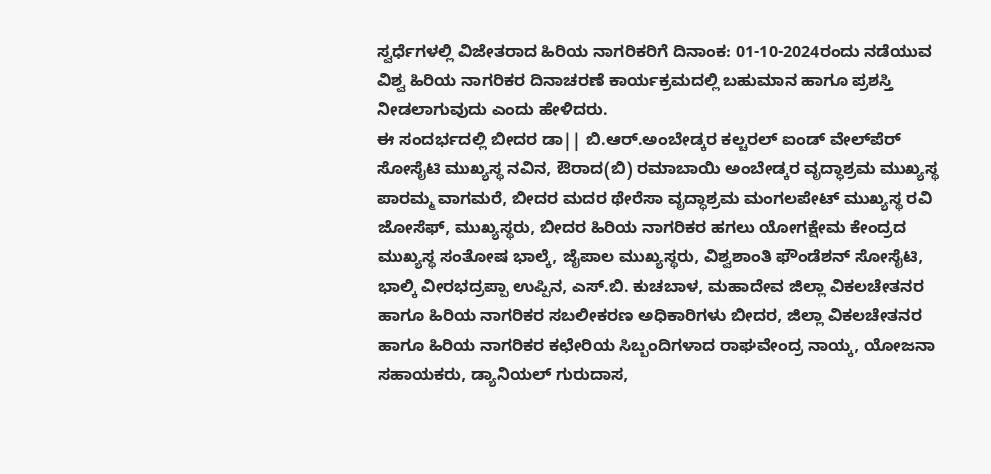ಸ್ವರ್ಧೆಗಳಲ್ಲಿ ವಿಜೇತರಾದ ಹಿರಿಯ ನಾಗರಿಕರಿಗೆ ದಿನಾಂಕ: 01-10-2024ರಂದು ನಡೆಯುವ ವಿಶ್ವ ಹಿರಿಯ ನಾಗರಿಕರ ದಿನಾಚರಣೆ ಕಾರ್ಯಕ್ರಮದಲ್ಲಿ ಬಹುಮಾನ ಹಾಗೂ ಪ್ರಶಸ್ತಿ ನೀಡಲಾಗುವುದು ಎಂದು ಹೇಳಿದರು.
ಈ ಸಂದರ್ಭದಲ್ಲಿ ಬೀದರ ಡಾ|| ಬಿ.ಆರ್.ಅಂಬೇಡ್ಕರ ಕಲ್ಚರಲ್ ಐಂಡ್ ವೇಲ್‍ಪೆರ್ ಸೋಸೈಟಿ ಮುಖ್ಯಸ್ಥ ನವಿನ, ಔರಾದ(ಬಿ) ರಮಾಬಾಯಿ ಅಂಬೇಡ್ಕರ ವೃದ್ಧಾಶ್ರಮ ಮುಖ್ಯಸ್ಥ ಪಾರಮ್ಮ ವಾಗಮರೆ, ಬೀದರ ಮದರ ಥೇರೆಸಾ ವೃದ್ಧಾಶ್ರಮ ಮಂಗಲಪೇಟ್ ಮುಖ್ಯಸ್ಥ ರವಿ ಜೋಸೆಫ್, ಮುಖ್ಯಸ್ಥರು, ಬೀದರ ಹಿರಿಯ ನಾಗರಿಕರ ಹಗಲು ಯೋಗಕ್ಷೇಮ ಕೇಂದ್ರದ ಮುಖ್ಯಸ್ಥ ಸಂತೋಷ ಭಾಲ್ಕೆ, ಜೈಪಾಲ ಮುಖ್ಯಸ್ಥರು, ವಿಶ್ವಶಾಂತಿ ಫೌಂಡೆಶನ್ ಸೋಸೈಟಿ, ಭಾಲ್ಕಿ ವೀರಭದ್ರಪ್ಪಾ ಉಪ್ಪಿನ, ಎಸ್.ಬಿ. ಕುಚಬಾಳ, ಮಹಾದೇವ ಜಿಲ್ಲಾ ವಿಕಲಚೇತನರ ಹಾಗೂ ಹಿರಿಯ ನಾಗರಿಕರ ಸಬಲೀಕರಣ ಅಧಿಕಾರಿಗಳು ಬೀದರ, ಜಿಲ್ಲಾ ವಿಕಲಚೇತನರ ಹಾಗೂ ಹಿರಿಯ ನಾಗರಿಕರ ಕಛೇರಿಯ ಸಿಬ್ಬಂದಿಗಳಾದ ರಾಘವೇಂದ್ರ ನಾಯ್ಕ, ಯೋಜನಾ ಸಹಾಯಕರು, ಡ್ಯಾನಿಯಲ್ ಗುರುದಾಸ,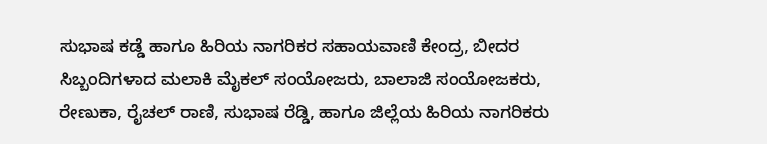ಸುಭಾಷ ಕಡ್ಡೆ ಹಾಗೂ ಹಿರಿಯ ನಾಗರಿಕರ ಸಹಾಯವಾಣಿ ಕೇಂದ್ರ, ಬೀದರ ಸಿಬ್ಬಂದಿಗಳಾದ ಮಲಾಕಿ ಮೈಕಲ್ ಸಂಯೋಜರು, ಬಾಲಾಜಿ ಸಂಯೋಜಕರು, ರೇಣುಕಾ, ರೈಚಲ್ ರಾಣಿ, ಸುಭಾಷ ರೆಡ್ಡಿ, ಹಾಗೂ ಜಿಲ್ಲೆಯ ಹಿರಿಯ ನಾಗರಿಕರು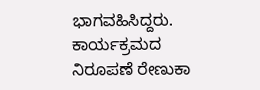ಭಾಗವಹಿಸಿದ್ದರು. ಕಾರ್ಯಕ್ರಮದ ನಿರೂಪಣೆ ರೇಣುಕಾ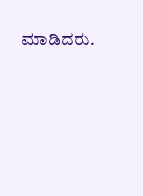ಮಾಡಿದರು.